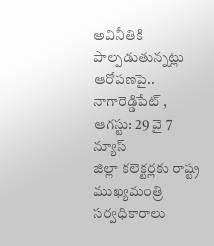అవినీతికి పాల్పడుతున్నట్లు ఆరోపణపై..
నాగారెడ్డిపేట్ , ఆగస్టు: 29 వై 7 న్యూస్
జిల్లా కలెక్టర్లకు రాష్ట్ర ముఖ్యమంత్రి సర్వధికారాలు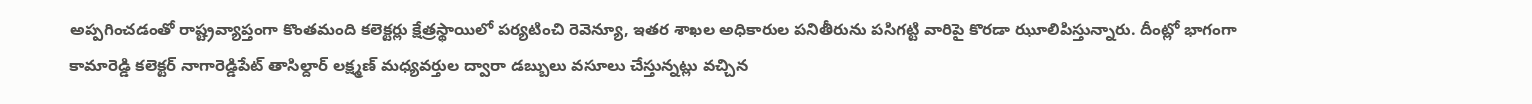అప్పగించడంతో రాష్ట్రవ్యాప్తంగా కొంతమంది కలెక్టర్లు క్షేత్రస్థాయిలో పర్యటించి రెవెన్యూ, ఇతర శాఖల అధికారుల పనితీరును పసిగట్టి వారిపై కొరడా ఝూలిపిస్తున్నారు. దీంట్లో భాగంగా కామారెడ్డి కలెక్టర్ నాగారెడ్డిపేట్ తాసిల్దార్ లక్ష్మణ్ మధ్యవర్తుల ద్వారా డబ్బులు వసూలు చేస్తున్నట్లు వచ్చిన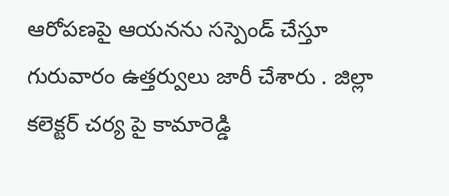ఆరోపణపై ఆయనను సస్పెండ్ చేస్తూ గురువారం ఉత్తర్వులు జారీ చేశారు . జిల్లా కలెక్టర్ చర్య పై కామారెడ్డి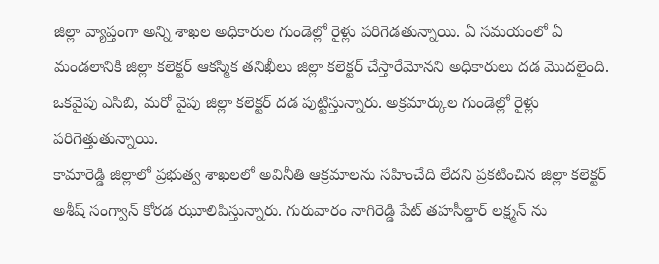జిల్లా వ్యాప్తంగా అన్ని శాఖల అధికారుల గుండెల్లో రైళ్లు పరిగెడతున్నాయి. ఏ సమయంలో ఏ మండలానికి జిల్లా కలెక్టర్ ఆకస్మిక తనిఖీలు జిల్లా కలెక్టర్ చేస్తారేమోనని అధికారులు దడ మొదలైంది. ఒకవైపు ఎసిబి, మరో వైపు జిల్లా కలెక్టర్ దడ పుట్టిస్తున్నారు. అక్రమార్కుల గుండెల్లో రైళ్లు పరిగెత్తుతున్నాయి.
కామారెడ్డి జిల్లాలో ప్రభుత్వ శాఖలలో అవినీతి ఆక్రమాలను సహించేది లేదని ప్రకటించిన జిల్లా కలెక్టర్ అశీష్ సంగ్వాన్ కోరడ ఝూలిపిస్తున్నారు. గురువారం నాగిరెడ్డి పేట్ తహసీల్డార్ లక్ష్మన్ ను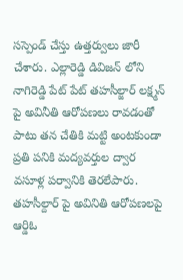సస్పెండ్ చేస్తు ఉత్తర్వులు జారీ చేశారు. ఎల్లారెడ్డి డివిజన్ లోని నాగిరెడ్డి పేట్ పేట్ తహసీల్జార్ లక్ష్మన్ పై అవినీతి ఆరోపణలు రావడంతో పాటు తన చేతికి మట్టి అంటకుండా ప్రతి పనికి మద్యవర్తుల ద్వార వసూళ్ల పర్వానికి తెరలేపారు. తహసీల్దార్ పై అవినితి ఆరోపణలపై ఆర్డిఓ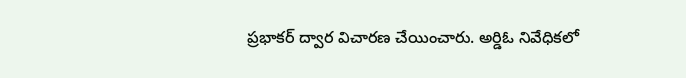ప్రభాకర్ ద్వార విచారణ చేయించారు. అర్డిఓ నివేధికలో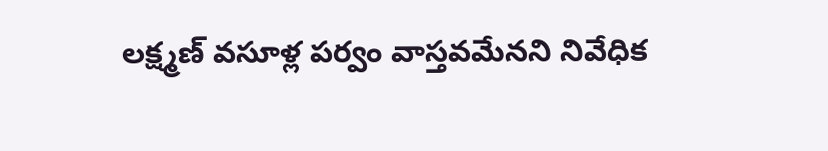లక్ష్మణ్ వసూళ్ల పర్వం వాస్తవమేనని నివేధిక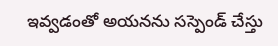ఇవ్వడంతో అయనను సస్పెండ్ చేస్తు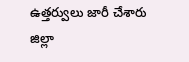ఉత్తర్వులు జారీ చేశారు జిల్లా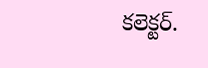కలెక్టర్.